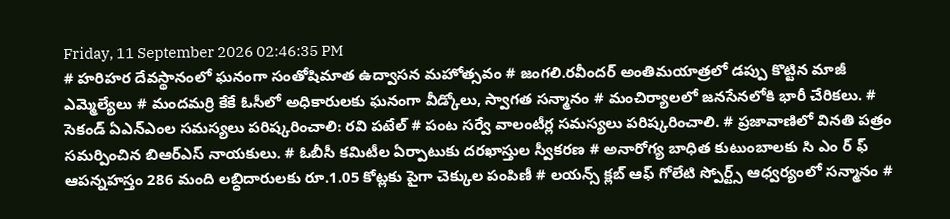Friday, 11 September 2026 02:46:35 PM
# హరిహర దేవస్థానంలో ఘనంగా సంతోషిమాత ఉద్వాసన మహోత్సవం # జంగలి.రవీందర్‌ అంతిమయాత్రలో డప్పు కొట్టిన మాజీ ఎమ్మెల్యేలు # మందమర్రి కేకే ఓసీలో అధికారులకు ఘనంగా వీడ్కోలు, స్వాగత సన్మానం # మంచిర్యాలలో జనసేనలోకి భారీ చేరికలు. # సెకండ్ ఏఎన్‌ఎంల సమస్యలు పరిష్కరించాలి: రవి పటేల్ # పంట సర్వే వాలంటీర్ల సమస్యలు పరిష్కరించాలి. # ప్రజావాణిలో వినతి పత్రం సమర్పించిన బిఆర్ఎస్ నాయకులు. # ఓబీసీ కమిటీల ఏర్పాటుకు దరఖాస్తుల స్వీకరణ # అనారోగ్య బాధిత కుటుంబాలకు సి ఎం ర్ ఫ్ ఆపన్నహస్తం 286 మంది లబ్ధిదారులకు రూ.1.05 కోట్లకు పైగా చెక్కుల పంపిణీ # లయన్స్ క్లబ్ ఆఫ్ గోలేటి స్పోర్ట్స్ ఆధ్వర్యంలో సన్మానం #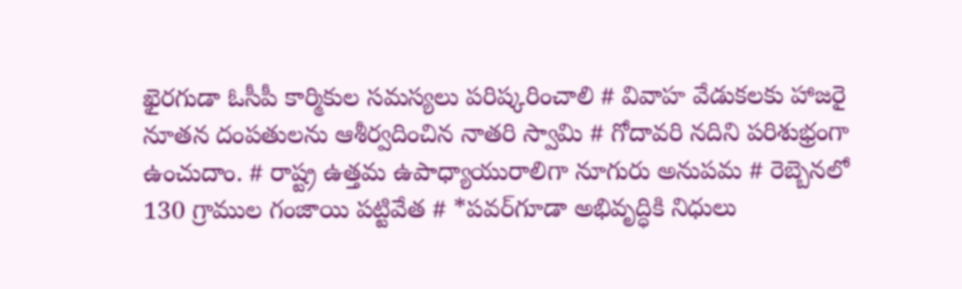ఖైరగుడా ఓసీపీ కార్మికుల సమస్యలు పరిష్కరించాలి # వివాహ వేడుకలకు హాజరై నూతన దంపతులను ఆశీర్వదించిన నాతరి స్వామి # గోదావరి నదిని పరిశుభ్రంగా ఉంచుదాం. # రాష్ట్ర ఉత్తమ ఉపాధ్యాయురాలిగా నూగురు అనుపమ # రెబ్బెనలో 130 గ్రాముల గంజాయి పట్టివేత # *పవర్‌గూడా అభివృద్ధికి నిధులు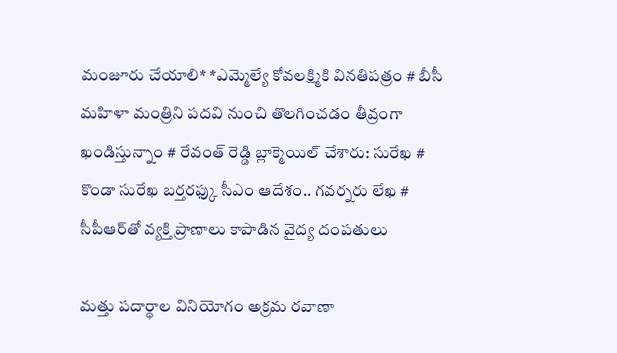మంజూరు చేయాలి* *ఎమ్మెల్యే కోవలక్ష్మికి వినతిపత్రం # బీసీ మహిళా మంత్రిని పదవి నుంచి తొలగించడం తీవ్రంగా ఖండిస్తున్నాం # రేవంత్ రెడ్డి బ్లాక్మెయిల్ చేశారు: సురేఖ # కొండా సురేఖ బర్తరఫ్కు సీఎం ఆదేశం.. గవర్నరు లేఖ # సీపీఆర్‌తో వ్యక్తి ప్రాణాలు కాపాడిన వైద్య దంపతులు

మత్తు పదార్థాల వినియోగం అక్రమ రవాణా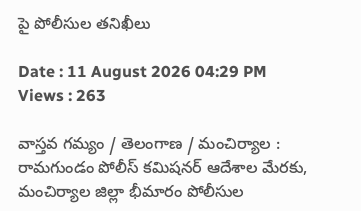పై పోలీసుల తనిఖీలు

Date : 11 August 2026 04:29 PM Views : 263

వాస్తవ గమ్యం / తెలంగాణ / మంచిర్యాల : రామగుండం పోలీస్ కమిషనర్ ఆదేశాల మేరకు, మంచిర్యాల జిల్లా భీమారం పోలీసుల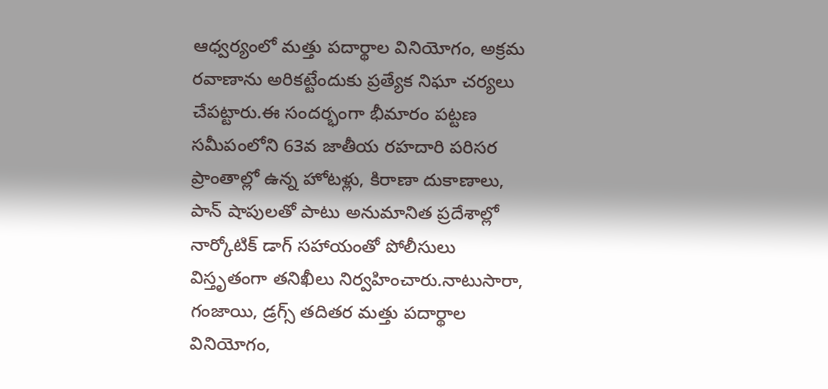ఆధ్వర్యంలో మత్తు పదార్థాల వినియోగం, అక్రమ రవాణాను అరికట్టేందుకు ప్రత్యేక నిఘా చర్యలు చేపట్టారు.ఈ సందర్భంగా భీమారం పట్టణ సమీపంలోని 63వ జాతీయ రహదారి పరిసర ప్రాంతాల్లో ఉన్న హోటళ్లు, కిరాణా దుకాణాలు, పాన్ షాపులతో పాటు అనుమానిత ప్రదేశాల్లో నార్కోటిక్ డాగ్ సహాయంతో పోలీసులు విస్తృతంగా తనిఖీలు నిర్వహించారు.నాటుసారా, గంజాయి, డ్రగ్స్ తదితర మత్తు పదార్థాల వినియోగం,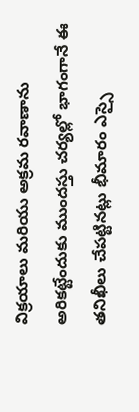విక్రయాలు మరియు అక్రమ రవాణాను అరికట్టేందుకు ముందస్తు చర్యల్లో భాగంగానే ఈ తనిఖీలు చేపట్టినట్లు భీమారం ఎస్సై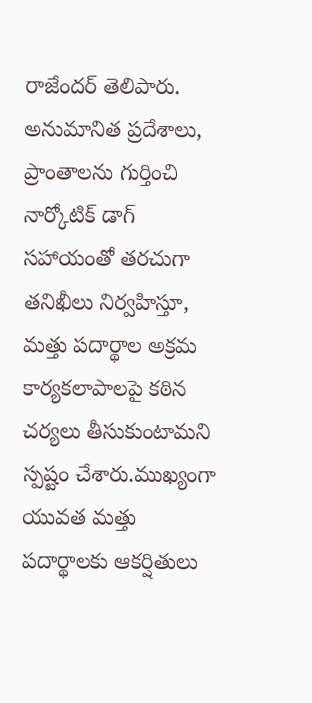రాజేందర్ తెలిపారు. అనుమానిత ప్రదేశాలు, ప్రాంతాలను గుర్తించి నార్కోటిక్ డాగ్ సహాయంతో తరచుగా తనిఖీలు నిర్వహిస్తూ, మత్తు పదార్థాల అక్రమ కార్యకలాపాలపై కఠిన చర్యలు తీసుకుంటామని స్పష్టం చేశారు.ముఖ్యంగా యువత మత్తు పదార్థాలకు ఆకర్షితులు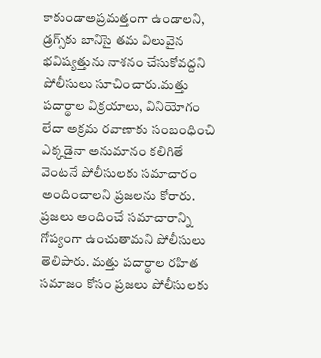కాకుండాఅప్రమత్తంగా ఉండాలని, డ్రగ్స్‌కు బానిసై తమ విలువైన భవిష్యత్తును నాశనం చేసుకోవద్దని పోలీసులు సూచించారు.మత్తు పదార్థాల విక్రయాలు, వినియోగం లేదా అక్రమ రవాణాకు సంబంధించి ఎక్కడైనా అనుమానం కలిగితే వెంటనే పోలీసులకు సమాచారం అందించాలని ప్రజలను కోరారు. ప్రజలు అందించే సమాచారాన్ని గోప్యంగా ఉంచుతామని పోలీసులు తెలిపారు. మత్తు పదార్థాల రహిత సమాజం కోసం ప్రజలు పోలీసులకు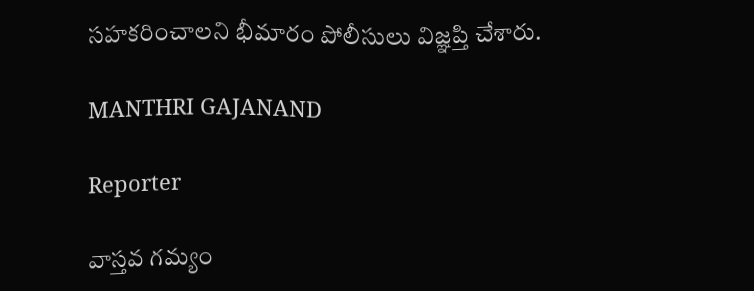సహకరించాలని భీమారం పోలీసులు విజ్ఞప్తి చేశారు.

MANTHRI GAJANAND

Reporter

వాస్తవ గమ్యం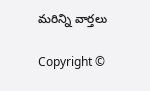మరిన్ని వార్తలు

Copyright ©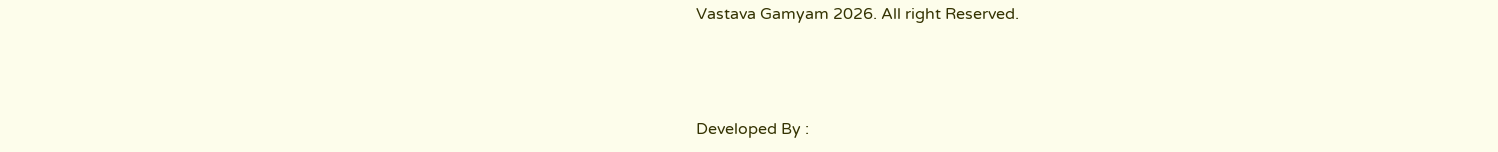Vastava Gamyam 2026. All right Reserved.



Developed By :